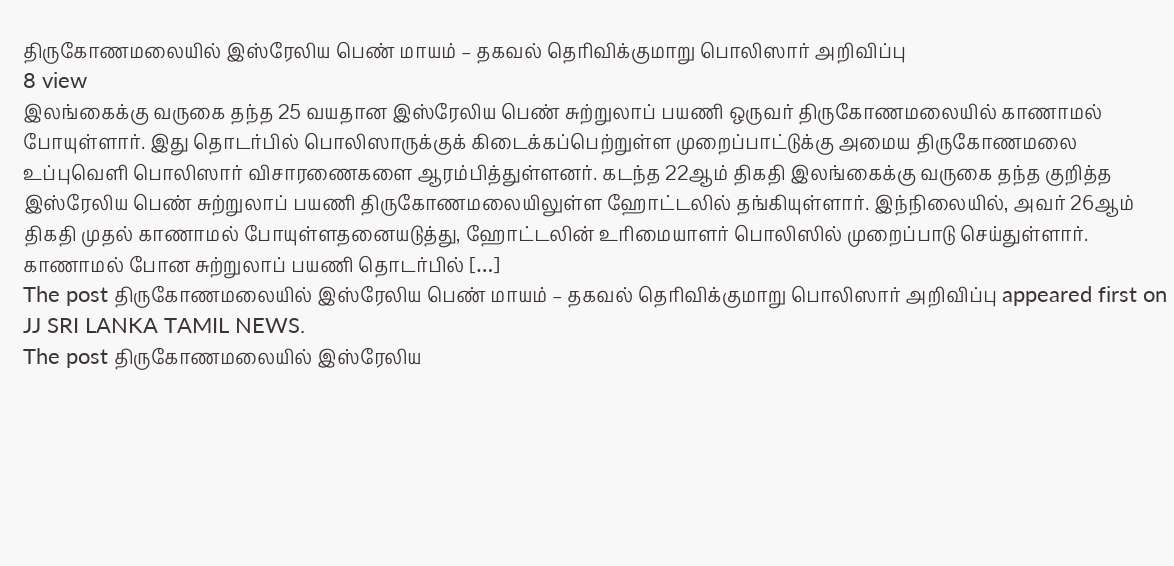திருகோணமலையில் இஸ்ரேலிய பெண் மாயம் – தகவல் தெரிவிக்குமாறு பொலிஸார் அறிவிப்பு
8 view
இலங்கைக்கு வருகை தந்த 25 வயதான இஸ்ரேலிய பெண் சுற்றுலாப் பயணி ஒருவர் திருகோணமலையில் காணாமல் போயுள்ளார். இது தொடர்பில் பொலிஸாருக்குக் கிடைக்கப்பெற்றுள்ள முறைப்பாட்டுக்கு அமைய திருகோணமலை உப்புவெளி பொலிஸார் விசாரணைகளை ஆரம்பித்துள்ளனர். கடந்த 22ஆம் திகதி இலங்கைக்கு வருகை தந்த குறித்த இஸ்ரேலிய பெண் சுற்றுலாப் பயணி திருகோணமலையிலுள்ள ஹோட்டலில் தங்கியுள்ளார். இந்நிலையில், அவர் 26ஆம் திகதி முதல் காணாமல் போயுள்ளதனையடுத்து, ஹோட்டலின் உரிமையாளர் பொலிஸில் முறைப்பாடு செய்துள்ளார். காணாமல் போன சுற்றுலாப் பயணி தொடர்பில் […]
The post திருகோணமலையில் இஸ்ரேலிய பெண் மாயம் – தகவல் தெரிவிக்குமாறு பொலிஸார் அறிவிப்பு appeared first on JJ SRI LANKA TAMIL NEWS.
The post திருகோணமலையில் இஸ்ரேலிய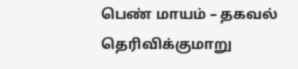பெண் மாயம் – தகவல் தெரிவிக்குமாறு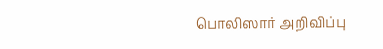பொலிஸார் அறிவிப்பு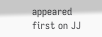appeared first on JJ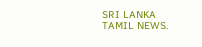SRI LANKA TAMIL NEWS.